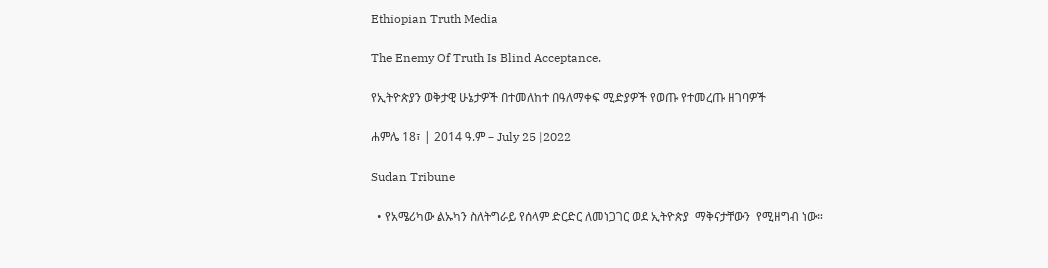Ethiopian Truth Media

The Enemy Of Truth Is Blind Acceptance.

የኢትዮጵያን ወቅታዊ ሁኔታዎች በተመለከተ በዓለማቀፍ ሚድያዎች የወጡ የተመረጡ ዘገባዎች

ሐምሌ 18፣ | 2014 ዓ.ም – July 25 |2022

Sudan Tribune

  • የአሜሪካው ልኡካን ስለትግራይ የሰላም ድርድር ለመነጋገር ወደ ኢትዮጵያ  ማቅናታቸውን  የሚዘግብ ነው።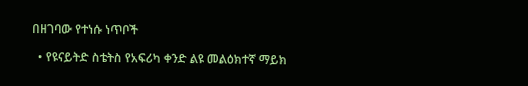በዘገባው የተነሱ ነጥቦች

  • የዩናይትድ ስቴትስ የአፍሪካ ቀንድ ልዩ መልዕክተኛ ማይክ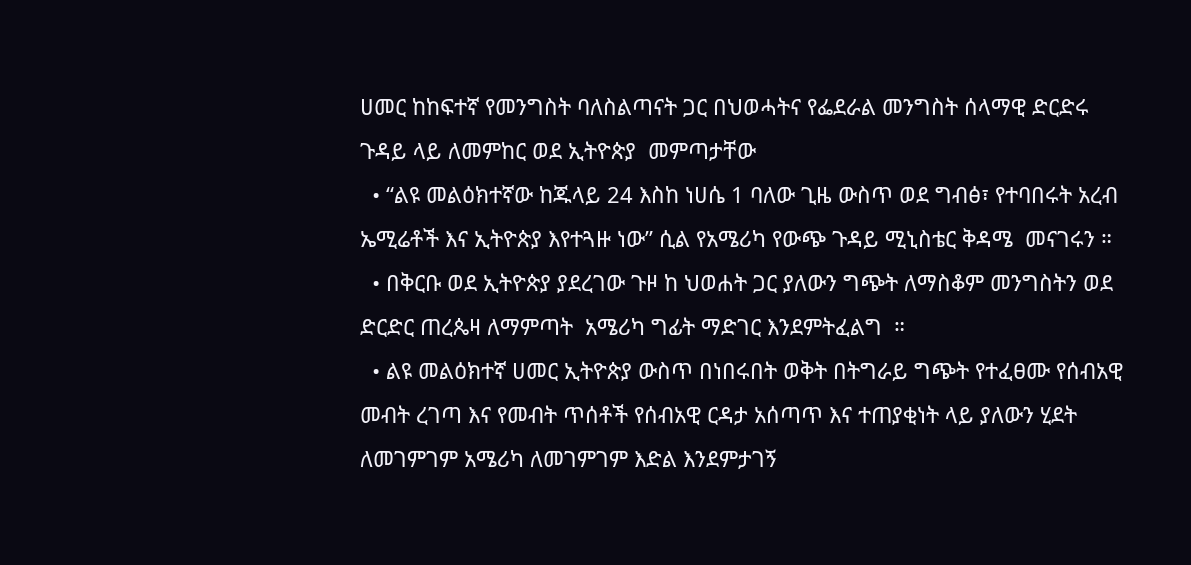ሀመር ከከፍተኛ የመንግስት ባለስልጣናት ጋር በህወሓትና የፌደራል መንግስት ሰላማዊ ድርድሩ ጉዳይ ላይ ለመምከር ወደ ኢትዮጵያ  መምጣታቸው
  • “ልዩ መልዕክተኛው ከጁላይ 24 እስከ ነሀሴ 1 ባለው ጊዜ ውስጥ ወደ ግብፅ፣ የተባበሩት አረብ ኤሚሬቶች እና ኢትዮጵያ እየተጓዙ ነው” ሲል የአሜሪካ የውጭ ጉዳይ ሚኒስቴር ቅዳሜ  መናገሩን ።
  • በቅርቡ ወደ ኢትዮጵያ ያደረገው ጉዞ ከ ህወሐት ጋር ያለውን ግጭት ለማስቆም መንግስትን ወደ ድርድር ጠረጴዛ ለማምጣት  አሜሪካ ግፊት ማድገር እንደምትፈልግ  ።
  • ልዩ መልዕክተኛ ሀመር ኢትዮጵያ ውስጥ በነበሩበት ወቅት በትግራይ ግጭት የተፈፀሙ የሰብአዊ መብት ረገጣ እና የመብት ጥሰቶች የሰብአዊ ርዳታ አሰጣጥ እና ተጠያቂነት ላይ ያለውን ሂደት ለመገምገም አሜሪካ ለመገምገም እድል እንደምታገኝ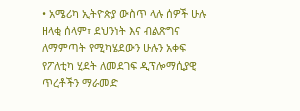• አሜሪካ ኢትዮጵያ ውስጥ ላሉ ሰዎች ሁሉ ዘላቂ ሰላም፣ ደህንነት እና ብልጽግና ለማምጣት የሚካሄደውን ሁሉን አቀፍ የፖለቲካ ሂደት ለመደገፍ ዲፕሎማሲያዊ ጥረቶችን ማራመድ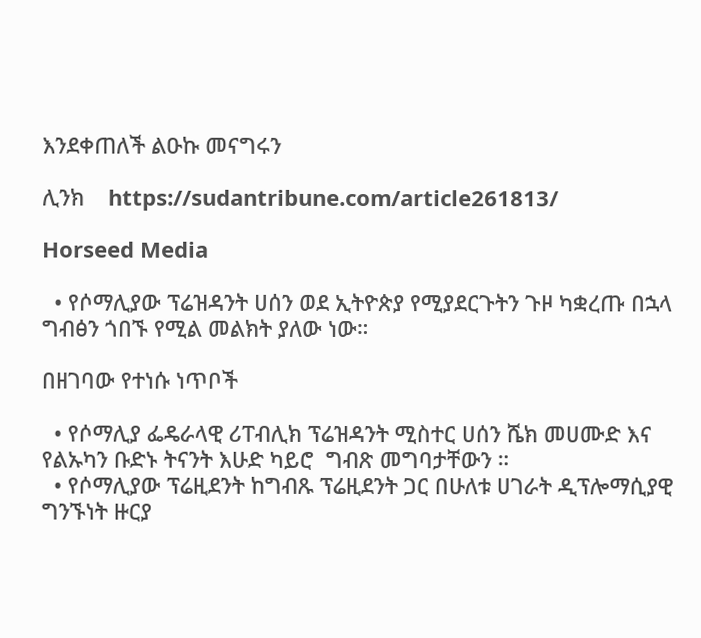እንደቀጠለች ልዑኩ መናግሩን

ሊንክ    https://sudantribune.com/article261813/

Horseed Media

  • የሶማሊያው ፕሬዝዳንት ሀሰን ወደ ኢትዮጵያ የሚያደርጉትን ጉዞ ካቋረጡ በኋላ ግብፅን ጎበኙ የሚል መልክት ያለው ነው።

በዘገባው የተነሱ ነጥቦች

  • የሶማሊያ ፌዴራላዊ ሪፐብሊክ ፕሬዝዳንት ሚስተር ሀሰን ሼክ መሀሙድ እና የልኡካን ቡድኑ ትናንት እሁድ ካይሮ  ግብጽ መግባታቸውን ።
  • የሶማሊያው ፕሬዚደንት ከግብጹ ፕሬዚደንት ጋር በሁለቱ ሀገራት ዲፕሎማሲያዊ ግንኙነት ዙርያ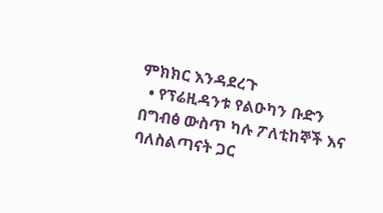ምክክር እንዳደረጉ
  • የፕሬዚዳንቱ የልዑካን ቡድን በግብፅ ውስጥ ካሉ ፖለቲከኞች እና ባለስልጣናት ጋር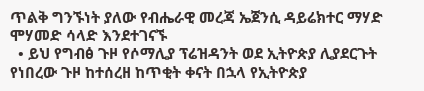ጥልቅ ግንኙነት ያለው የብሔራዊ መረጃ ኤጀንሲ ዳይሬክተር ማሃድ ሞሃመድ ሳላድ እንደተገናኙ
  • ይህ የግብፅ ጉዞ የሶማሊያ ፕሬዝዳንት ወደ ኢትዮጵያ ሊያደርጉት የነበረው ጉዞ ከተሰረዘ ከጥቂት ቀናት በኋላ የኢትዮጵያ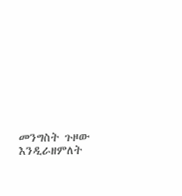መንግስት ጉዞው እንዲራዘምለት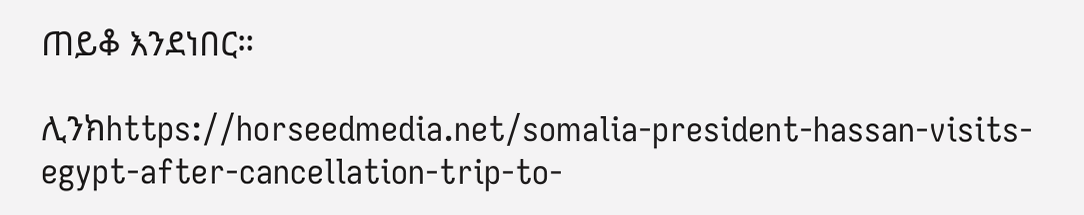ጠይቆ እንደነበር።

ሊንክhttps://horseedmedia.net/somalia-president-hassan-visits-egypt-after-cancellation-trip-to-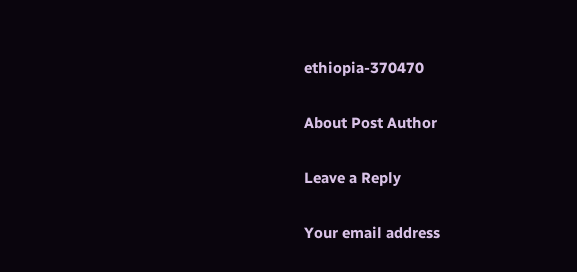ethiopia-370470

About Post Author

Leave a Reply

Your email address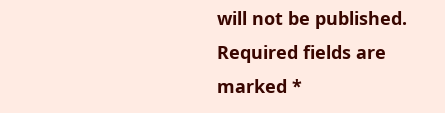will not be published. Required fields are marked *